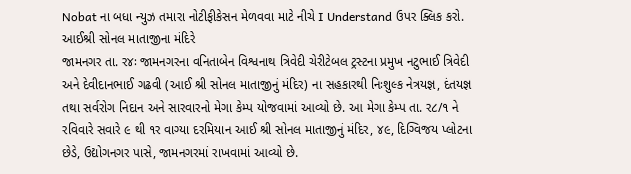Nobat ના બધા ન્યુઝ તમારા નોટીફીકેસન મેળવવા માટે નીચે I Understand ઉપર ક્લિક કરો.
આઈશ્રી સોનલ માતાજીના મંદિરે
જામનગર તા. ર૪ઃ જામનગરના વનિતાબેન વિશ્વનાથ ત્રિવેદી ચેરીટેબલ ટ્રસ્ટના પ્રમુખ નટુભાઈ ત્રિવેદી અને દેવીદાનભાઈ ગઢવી (આઈ શ્રી સોનલ માતાજીનું મંદિર) ના સહકારથી નિઃશુલ્ક નેત્રયજ્ઞ, દંતયજ્ઞ તથા સર્વરોગ નિદાન અને સારવારનો મેગા કેમ્પ યોજવામાં આવ્યો છે. આ મેગા કેમ્પ તા. ર૮/૧ ને રવિવારે સવારે ૯ થી ૧ર વાગ્યા દરમિયાન આઈ શ્રી સોનલ માતાજીનું મંદિર, ૪૯, દિગ્વિજય પ્લોટના છેડે, ઉદ્યોગનગર પાસે, જામનગરમાં રાખવામાં આવ્યો છે.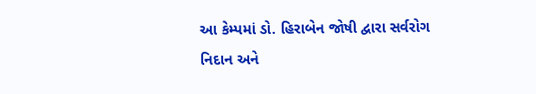આ કેમ્પમાં ડો. હિરાબેન જોષી દ્વારા સર્વરોગ નિદાન અને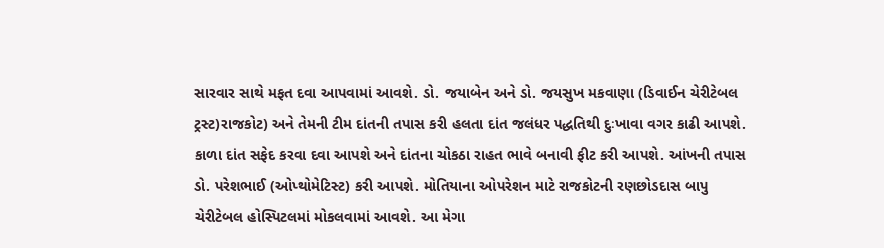સારવાર સાથે મફત દવા આપવામાં આવશે. ડો. જયાબેન અને ડો. જયસુખ મકવાણા (ડિવાઈન ચેરીટેબલ ટ્રસ્ટ)રાજકોટ) અને તેમની ટીમ દાંતની તપાસ કરી હલતા દાંત જલંધર પદ્ધતિથી દુઃખાવા વગર કાઢી આપશે. કાળા દાંત સફેદ કરવા દવા આપશે અને દાંતના ચોકઠા રાહત ભાવે બનાવી ફીટ કરી આપશે. આંખની તપાસ ડો. પરેશભાઈ (ઓપ્થોમેટિસ્ટ) કરી આપશે. મોતિયાના ઓપરેશન માટે રાજકોટની રણછોડદાસ બાપુ ચેરીટેબલ હોસ્પિટલમાં મોકલવામાં આવશે. આ મેગા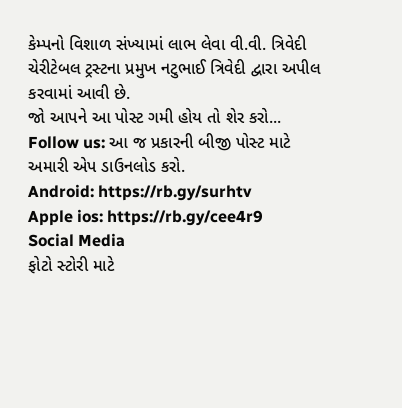કેમ્પનો વિશાળ સંખ્યામાં લાભ લેવા વી.વી. ત્રિવેદી ચેરીટેબલ ટ્રસ્ટના પ્રમુખ નટુભાઈ ત્રિવેદી દ્વારા અપીલ કરવામાં આવી છે.
જો આપને આ પોસ્ટ ગમી હોય તો શેર કરો...
Follow us: આ જ પ્રકારની બીજી પોસ્ટ માટે અમારી એપ ડાઉનલોડ કરો.
Android: https://rb.gy/surhtv
Apple ios: https://rb.gy/cee4r9
Social Media
ફોટો સ્ટોરી માટે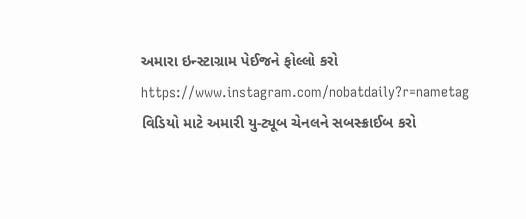અમારા ઇન્સ્ટાગ્રામ પેઈજને ફોલ્લો કરો
https://www.instagram.com/nobatdaily?r=nametag
વિડિયો માટે અમારી યુ-ટ્યૂબ ચેનલને સબસ્ક્રાઈબ કરો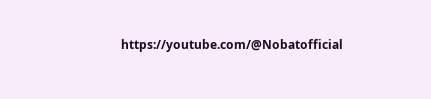https://youtube.com/@Nobatofficial